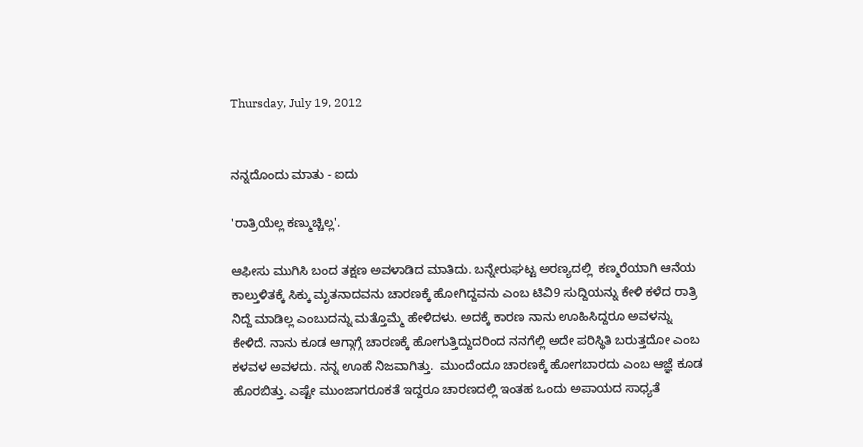Thursday, July 19, 2012


ನನ್ನದೊಂದು ಮಾತು - ಐದು

'ರಾತ್ರಿಯೆಲ್ಲ ಕಣ್ಮುಚ್ಚಿಲ್ಲ'.

ಆಫೀಸು ಮುಗಿಸಿ ಬಂದ ತಕ್ಷಣ ಅವಳಾಡಿದ ಮಾತಿದು. ಬನ್ನೇರುಘಟ್ಟ ಅರಣ್ಯದಲ್ಲಿ  ಕಣ್ಮರೆಯಾಗಿ ಆನೆಯ ಕಾಲ್ತುಳಿತಕ್ಕೆ ಸಿಕ್ಕು ಮೃತನಾದವನು ಚಾರಣಕ್ಕೆ ಹೋಗಿದ್ದವನು ಎಂಬ ಟಿವಿ9 ಸುದ್ದಿಯನ್ನು ಕೇಳಿ ಕಳೆದ ರಾತ್ರಿ ನಿದ್ದೆ ಮಾಡಿಲ್ಲ ಎಂಬುದನ್ನು ಮತ್ತೊಮ್ಮೆ ಹೇಳಿದಳು. ಅದಕ್ಕೆ ಕಾರಣ ನಾನು ಊಹಿಸಿದ್ದರೂ ಅವಳನ್ನು ಕೇಳಿದೆ. ನಾನು ಕೂಡ ಆಗ್ಗಾಗ್ಗೆ ಚಾರಣಕ್ಕೆ ಹೋಗುತ್ತಿದ್ದುದರಿಂದ ನನಗೆಲ್ಲಿ ಅದೇ ಪರಿಸ್ಥಿತಿ ಬರುತ್ತದೋ ಎಂಬ ಕಳವಳ ಅವಳದು. ನನ್ನ ಊಹೆ ನಿಜವಾಗಿತ್ತು.  ಮುಂದೆಂದೂ ಚಾರಣಕ್ಕೆ ಹೋಗಬಾರದು ಎಂಬ ಆಜ್ಞೆ ಕೂಡ ಹೊರಬಿತ್ತು. ಎಷ್ಟೇ ಮುಂಜಾಗರೂಕತೆ ಇದ್ದರೂ ಚಾರಣದಲ್ಲಿ ಇಂತಹ ಒಂದು ಅಪಾಯದ ಸಾಧ್ಯತೆ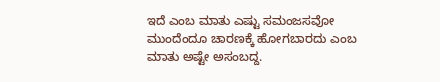ಇದೆ ಎಂಬ ಮಾತು ಎಷ್ಟು ಸಮಂಜಸವೋ ಮುಂದೆಂದೂ ಚಾರಣಕ್ಕೆ ಹೋಗಬಾರದು ಎಂಬ ಮಾತು ಅಷ್ಟೇ ಅಸಂಬದ್ದ.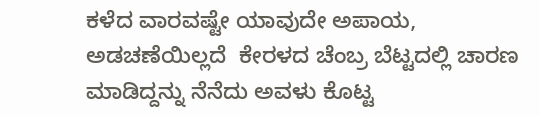ಕಳೆದ ವಾರವಷ್ಟೇ ಯಾವುದೇ ಅಪಾಯ, ಅಡಚಣೆಯಿಲ್ಲದೆ  ಕೇರಳದ ಚೆಂಬ್ರ ಬೆಟ್ಟದಲ್ಲಿ ಚಾರಣ ಮಾಡಿದ್ದನ್ನು ನೆನೆದು ಅವಳು ಕೊಟ್ಟ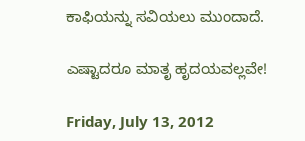ಕಾಫಿಯನ್ನು ಸವಿಯಲು ಮುಂದಾದೆ.

ಎಷ್ಟಾದರೂ ಮಾತೃ ಹೃದಯವಲ್ಲವೇ!

Friday, July 13, 2012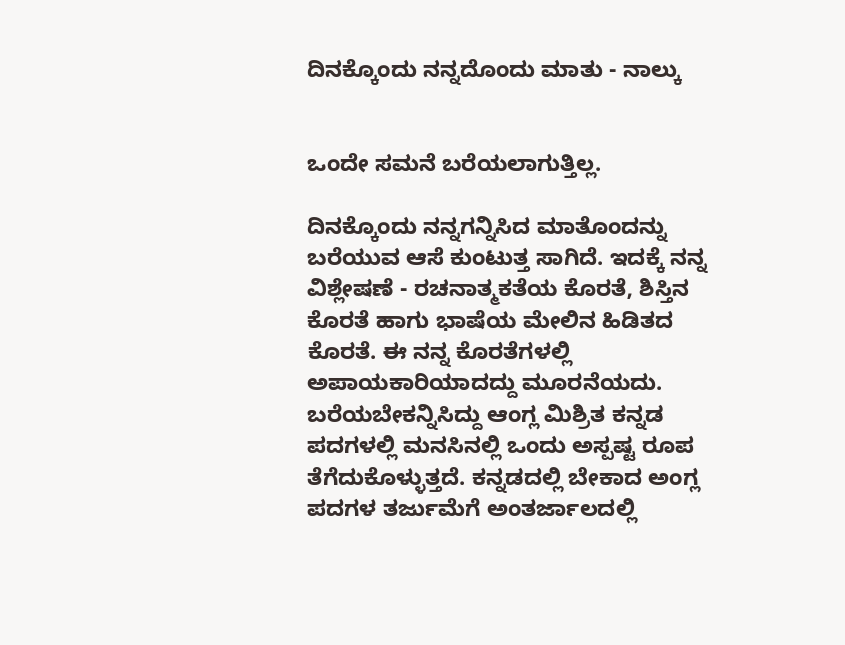ದಿನಕ್ಕೊಂದು ನನ್ನದೊಂದು ಮಾತು - ನಾಲ್ಕು


ಒಂದೇ ಸಮನೆ ಬರೆಯಲಾಗುತ್ತಿಲ್ಲ.

ದಿನಕ್ಕೊಂದು ನನ್ನಗನ್ನಿಸಿದ ಮಾತೊಂದನ್ನು ಬರೆಯುವ ಆಸೆ ಕುಂಟುತ್ತ ಸಾಗಿದೆ. ಇದಕ್ಕೆ ನನ್ನ ವಿಶ್ಲೇಷಣೆ - ರಚನಾತ್ಮಕತೆಯ ಕೊರತೆ, ಶಿಸ್ತಿನ ಕೊರತೆ ಹಾಗು ಭಾಷೆಯ ಮೇಲಿನ ಹಿಡಿತದ ಕೊರತೆ. ಈ ನನ್ನ ಕೊರತೆಗಳಲ್ಲಿ ಅಪಾಯಕಾರಿಯಾದದ್ದು ಮೂರನೆಯದು. ಬರೆಯಬೇಕನ್ನಿಸಿದ್ದು ಆಂಗ್ಲ ಮಿಶ್ರಿತ ಕನ್ನಡ ಪದಗಳಲ್ಲಿ ಮನಸಿನಲ್ಲಿ ಒಂದು ಅಸ್ಪಷ್ಟ ರೂಪ ತೆಗೆದುಕೊಳ್ಳುತ್ತದೆ. ಕನ್ನಡದಲ್ಲಿ ಬೇಕಾದ ಅಂಗ್ಲ ಪದಗಳ ತರ್ಜುಮೆಗೆ ಅಂತರ್ಜಾಲದಲ್ಲಿ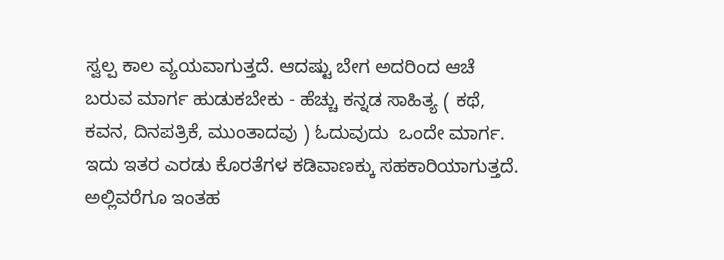ಸ್ವಲ್ಪ ಕಾಲ ವ್ಯಯವಾಗುತ್ತದೆ. ಆದಷ್ಟು ಬೇಗ ಅದರಿಂದ ಆಚೆ ಬರುವ ಮಾರ್ಗ ಹುಡುಕಬೇಕು - ಹೆಚ್ಚು ಕನ್ನಡ ಸಾಹಿತ್ಯ ( ಕಥೆ, ಕವನ, ದಿನಪತ್ರಿಕೆ, ಮುಂತಾದವು ) ಓದುವುದು  ಒಂದೇ ಮಾರ್ಗ. ಇದು ಇತರ ಎರಡು ಕೊರತೆಗಳ ಕಡಿವಾಣಕ್ಕು ಸಹಕಾರಿಯಾಗುತ್ತದೆ. ಅಲ್ಲಿವರೆಗೂ ಇಂತಹ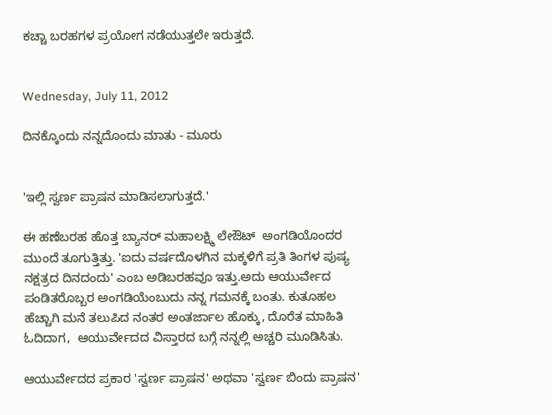ಕಚ್ಚಾ ಬರಹಗಳ ಪ್ರಯೋಗ ನಡೆಯುತ್ತಲೇ ಇರುತ್ತದೆ.


Wednesday, July 11, 2012

ದಿನಕ್ಕೊಂದು ನನ್ನದೊಂದು ಮಾತು - ಮೂರು


'ಇಲ್ಲಿ ಸ್ವರ್ಣ ಪ್ರಾಷನ ಮಾಡಿಸಲಾಗುತ್ತದೆ.'

ಈ ಹಣೆಬರಹ ಹೊತ್ತ ಬ್ಯಾನರ್ ಮಹಾಲಕ್ಷ್ಮಿ ಲೇಔಟ್  ಅಂಗಡಿಯೊಂದರ ಮುಂದೆ ತೂಗುತ್ತಿತ್ತು. 'ಐದು ವರ್ಷದೊಳಗಿನ ಮಕ್ಕಳಿಗೆ ಪ್ರತಿ ತಿಂಗಳ ಪುಷ್ಯ ನಕ್ಷತ್ರದ ದಿನದಂದು' ಎಂಬ ಅಡಿಬರಹವೂ ಇತ್ತು.ಅದು ಆಯುರ್ವೇದ ಪಂಡಿತರೊಬ್ಬರ ಅಂಗಡಿಯೆಂಬುದು ನನ್ನ ಗಮನಕ್ಕೆ ಬಂತು. ಕುತೂಹಲ ಹೆಚ್ಚಾಗಿ ಮನೆ ತಲುಪಿದ ನಂತರ ಅಂತರ್ಜಾಲ ಹೊಕ್ಕು, ದೊರೆತ ಮಾಹಿತಿ ಓದಿದಾಗ,  ಆಯುರ್ವೇದದ ವಿಸ್ತಾರದ ಬಗ್ಗೆ ನನ್ನಲ್ಲಿ ಅಚ್ಚರಿ ಮೂಡಿಸಿತು.

ಆಯುರ್ವೇದದ ಪ್ರಕಾರ 'ಸ್ವರ್ಣ ಪ್ರಾಷನ' ಅಥವಾ 'ಸ್ವರ್ಣ ಬಿಂದು ಪ್ರಾಷನ'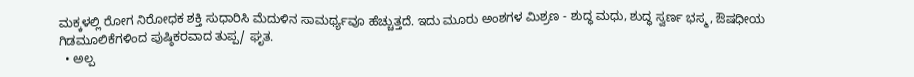ಮಕ್ಕಳಲ್ಲಿ ರೋಗ ನಿರೋಧಕ ಶಕ್ತಿ ಸುಧಾರಿಸಿ ಮೆದುಳಿನ ಸಾಮರ್ಥ್ಯವೂ ಹೆಚ್ಚುತ್ತದೆ. ಇದು ಮೂರು ಅಂಶಗಳ ಮಿಶ್ರಣ - ಶುದ್ಧ ಮಧು, ಶುದ್ಧ ಸ್ವರ್ಣ ಭಸ್ಮ, ಔಷಧೀಯ  ಗಿಡಮೂಲಿಕೆಗಳಿಂದ ಪುಷ್ಠಿಕರವಾದ ತುಪ್ಪ/ ಘೃತ.
  • ಅಲ್ಪ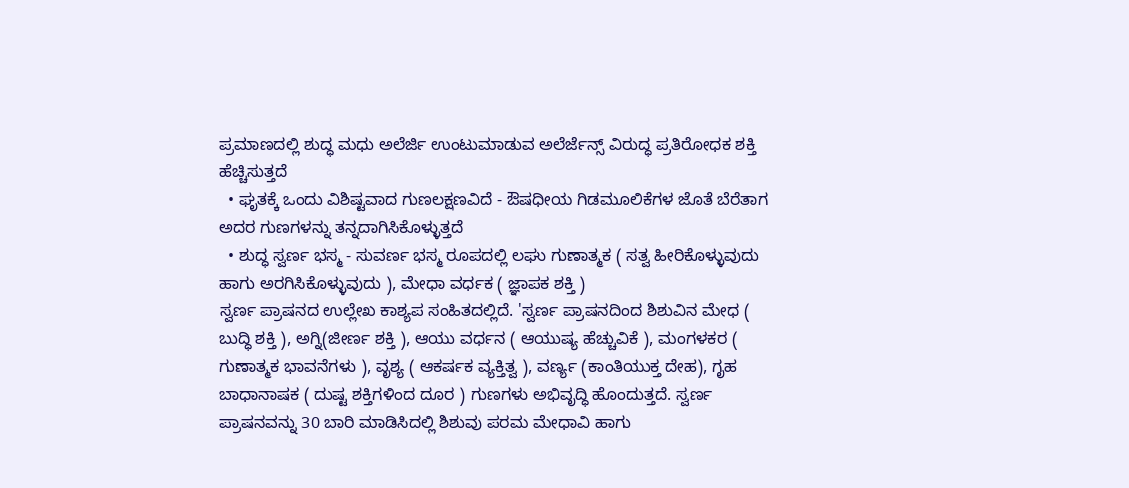ಪ್ರಮಾಣದಲ್ಲಿ ಶುದ್ಧ ಮಧು ಅಲೆರ್ಜಿ ಉಂಟುಮಾಡುವ ಅಲೆರ್ಜೆನ್ಸ್ ವಿರುದ್ಧ ಪ್ರತಿರೋಧಕ ಶಕ್ತಿ ಹೆಚ್ಚಿಸುತ್ತದೆ
  • ಘೃತಕ್ಕೆ ಒಂದು ವಿಶಿಷ್ಟವಾದ ಗುಣಲಕ್ಷಣವಿದೆ - ಔಷಧೀಯ ಗಿಡಮೂಲಿಕೆಗಳ ಜೊತೆ ಬೆರೆತಾಗ ಅದರ ಗುಣಗಳನ್ನು ತನ್ನದಾಗಿಸಿಕೊಳ್ಳುತ್ತದೆ
  • ಶುದ್ಧ ಸ್ವರ್ಣ ಭಸ್ಮ - ಸುವರ್ಣ ಭಸ್ಮ ರೂಪದಲ್ಲಿ ಲಘು ಗುಣಾತ್ಮಕ ( ಸತ್ವ ಹೀರಿಕೊಳ್ಳುವುದು ಹಾಗು ಅರಗಿಸಿಕೊಳ್ಳುವುದು ), ಮೇಧಾ ವರ್ಧಕ ( ಜ್ಞಾಪಕ ಶಕ್ತಿ )
ಸ್ವರ್ಣ ಪ್ರಾಷನದ ಉಲ್ಲೇಖ ಕಾಶ್ಯಪ ಸಂಹಿತದಲ್ಲಿದೆ. 'ಸ್ವರ್ಣ ಪ್ರಾಷನದಿಂದ ಶಿಶುವಿನ ಮೇಧ ( ಬುದ್ಧಿ ಶಕ್ತಿ ), ಅಗ್ನಿ(ಜೀರ್ಣ ಶಕ್ತಿ ), ಆಯು ವರ್ಧನ ( ಆಯುಷ್ಯ ಹೆಚ್ಚುವಿಕೆ ), ಮಂಗಳಕರ ( ಗುಣಾತ್ಮಕ ಭಾವನೆಗಳು ), ವೃಶ್ಯ ( ಆಕರ್ಷಕ ವ್ಯಕ್ತಿತ್ವ ), ವರ್ಣ್ಯ (ಕಾಂತಿಯುಕ್ತ ದೇಹ), ಗೃಹ ಬಾಧಾನಾಷಕ ( ದುಷ್ಟ ಶಕ್ತಿಗಳಿಂದ ದೂರ ) ಗುಣಗಳು ಅಭಿವೃದ್ಧಿ ಹೊಂದುತ್ತದೆ. ಸ್ವರ್ಣ ಪ್ರಾಷನವನ್ನು 30 ಬಾರಿ ಮಾಡಿಸಿದಲ್ಲಿ ಶಿಶುವು ಪರಮ ಮೇಧಾವಿ ಹಾಗು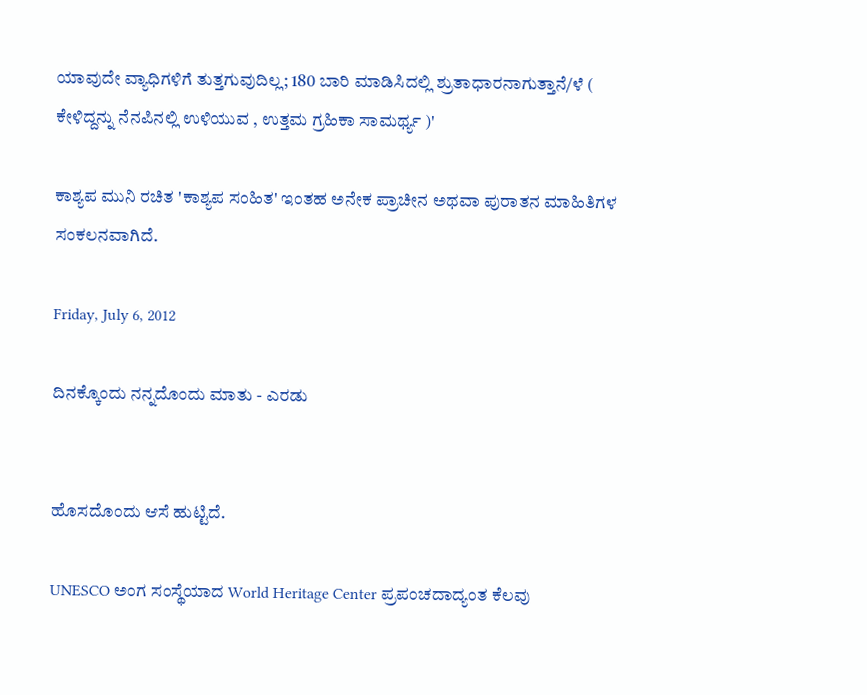ಯಾವುದೇ ವ್ಯಾಧಿಗಳಿಗೆ ತುತ್ತಗುವುದಿಲ್ಲ; 180 ಬಾರಿ ಮಾಡಿಸಿದಲ್ಲಿ ಶ್ರುತಾಧಾರನಾಗುತ್ತಾನೆ/ಳೆ ( ಕೇಳಿದ್ದನ್ನು ನೆನಪಿನಲ್ಲಿ ಉಳಿಯುವ , ಉತ್ತಮ ಗ್ರಹಿಕಾ ಸಾಮರ್ಥ್ಯ )'

ಕಾಶ್ಯಪ ಮುನಿ ರಚಿತ 'ಕಾಶ್ಯಪ ಸಂಹಿತ' ಇಂತಹ ಅನೇಕ ಪ್ರಾಚೀನ ಅಥವಾ ಪುರಾತನ ಮಾಹಿತಿಗಳ ಸಂಕಲನವಾಗಿದೆ.

Friday, July 6, 2012

ದಿನಕ್ಕೊಂದು ನನ್ನದೊಂದು ಮಾತು - ಎರಡು


ಹೊಸದೊಂದು ಆಸೆ ಹುಟ್ಟಿದೆ.

UNESCO ಅಂಗ ಸಂಸ್ಥೆಯಾದ World Heritage Center ಪ್ರಪಂಚದಾದ್ಯಂತ ಕೆಲವು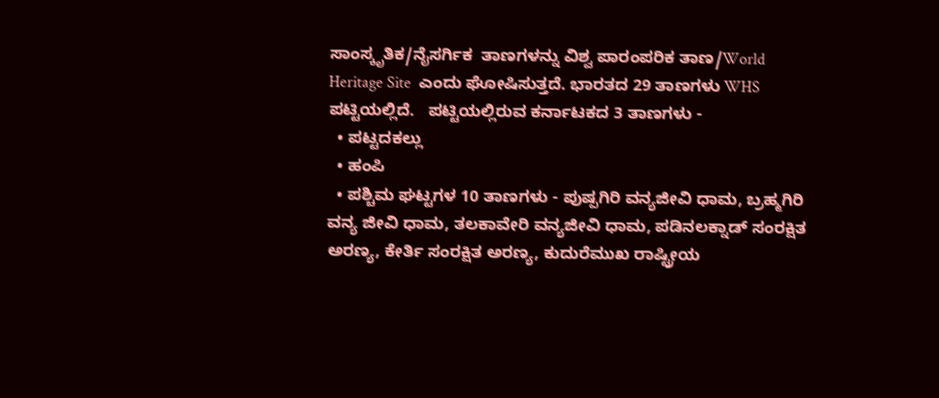ಸಾಂಸ್ಕೃತಿಕ/ನೈಸರ್ಗಿಕ  ತಾಣಗಳನ್ನು ವಿಶ್ವ ಪಾರಂಪರಿಕ ತಾಣ/World Heritage Site  ಎಂದು ಘೋಷಿಸುತ್ತದೆ. ಭಾರತದ 29 ತಾಣಗಳು WHS ಪಟ್ಟಿಯಲ್ಲಿದೆ.   ಪಟ್ಟಿಯಲ್ಲಿರುವ ಕರ್ನಾಟಕದ 3 ತಾಣಗಳು -
  • ಪಟ್ಟದಕಲ್ಲು
  • ಹಂಪಿ
  • ಪಶ್ಚಿಮ ಘಟ್ಟಗಳ 10 ತಾಣಗಳು - ಪುಷ್ಪಗಿರಿ ವನ್ಯಜೀವಿ ಧಾಮ, ಬ್ರಹ್ಮಗಿರಿ ವನ್ಯ ಜೀವಿ ಧಾಮ, ತಲಕಾವೇರಿ ವನ್ಯಜೀವಿ ಧಾಮ, ಪಡಿನಲಕ್ನಾಡ್ ಸಂರಕ್ಷಿತ ಅರಣ್ಯ, ಕೇರ್ತಿ ಸಂರಕ್ಷಿತ ಅರಣ್ಯ, ಕುದುರೆಮುಖ ರಾಷ್ಟ್ರೀಯ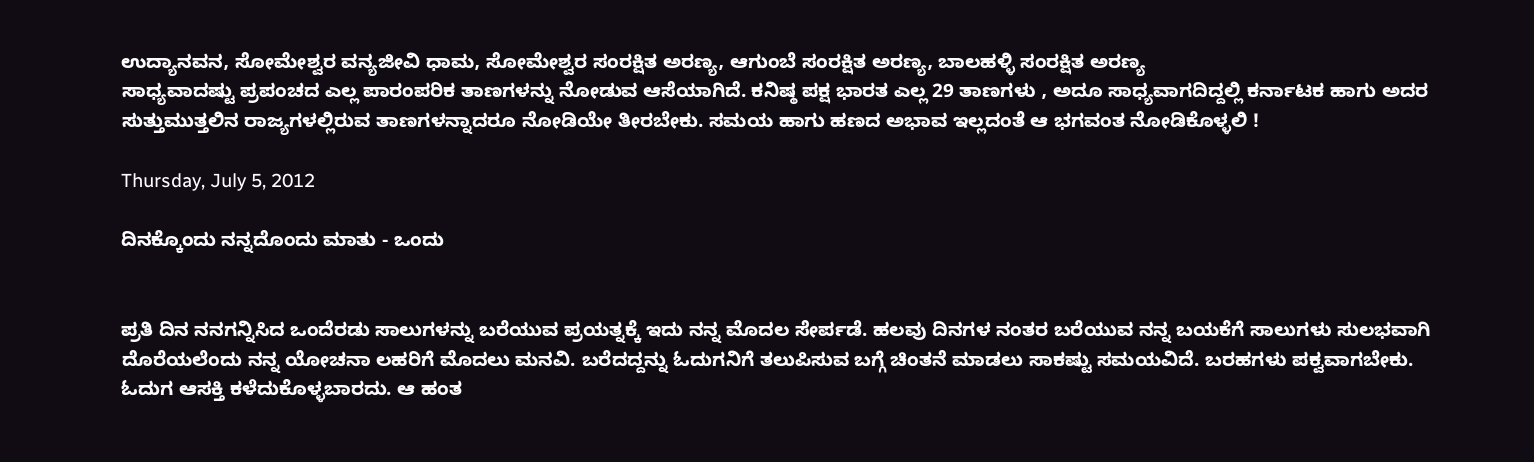ಉದ್ಯಾನವನ, ಸೋಮೇಶ್ವರ ವನ್ಯಜೀವಿ ಧಾಮ, ಸೋಮೇಶ್ವರ ಸಂರಕ್ಷಿತ ಅರಣ್ಯ, ಆಗುಂಬೆ ಸಂರಕ್ಷಿತ ಅರಣ್ಯ, ಬಾಲಹಳ್ಳಿ ಸಂರಕ್ಷಿತ ಅರಣ್ಯ
ಸಾಧ್ಯವಾದಷ್ಟು ಪ್ರಪಂಚದ ಎಲ್ಲ ಪಾರಂಪರಿಕ ತಾಣಗಳನ್ನು ನೋಡುವ ಆಸೆಯಾಗಿದೆ. ಕನಿಷ್ಠ ಪಕ್ಷ ಭಾರತ ಎಲ್ಲ 29 ತಾಣಗಳು , ಅದೂ ಸಾಧ್ಯವಾಗದಿದ್ದಲ್ಲಿ ಕರ್ನಾಟಕ ಹಾಗು ಅದರ ಸುತ್ತುಮುತ್ತಲಿನ ರಾಜ್ಯಗಳಲ್ಲಿರುವ ತಾಣಗಳನ್ನಾದರೂ ನೋಡಿಯೇ ತೀರಬೇಕು. ಸಮಯ ಹಾಗು ಹಣದ ಅಭಾವ ಇಲ್ಲದಂತೆ ಆ ಭಗವಂತ ನೋಡಿಕೊಳ್ಳಲಿ !

Thursday, July 5, 2012

ದಿನಕ್ಕೊಂದು ನನ್ನದೊಂದು ಮಾತು - ಒಂದು


ಪ್ರತಿ ದಿನ ನನಗನ್ನಿಸಿದ ಒಂದೆರಡು ಸಾಲುಗಳನ್ನು ಬರೆಯುವ ಪ್ರಯತ್ನಕ್ಕೆ ಇದು ನನ್ನ ಮೊದಲ ಸೇರ್ಪಡೆ. ಹಲವು ದಿನಗಳ ನಂತರ ಬರೆಯುವ ನನ್ನ ಬಯಕೆಗೆ ಸಾಲುಗಳು ಸುಲಭವಾಗಿ ದೊರೆಯಲೆಂದು ನನ್ನ ಯೋಚನಾ ಲಹರಿಗೆ ಮೊದಲು ಮನವಿ. ಬರೆದದ್ದನ್ನು ಓದುಗನಿಗೆ ತಲುಪಿಸುವ ಬಗ್ಗೆ ಚಿಂತನೆ ಮಾಡಲು ಸಾಕಷ್ಟು ಸಮಯವಿದೆ. ಬರಹಗಳು ಪಕ್ವವಾಗಬೇಕು. ಓದುಗ ಆಸಕ್ತಿ ಕಳೆದುಕೊಳ್ಳಬಾರದು. ಆ ಹಂತ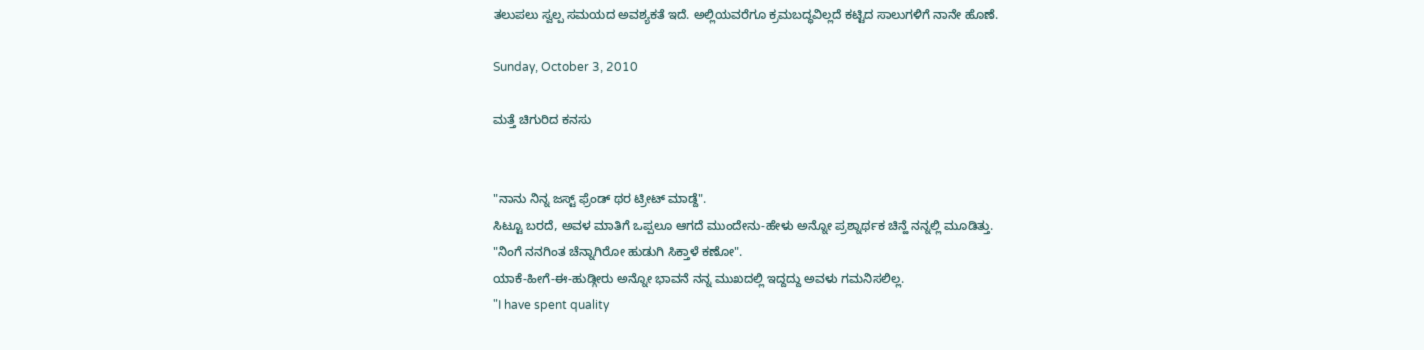ತಲುಪಲು ಸ್ವಲ್ಪ ಸಮಯದ ಅವಶ್ಯಕತೆ ಇದೆ. ಅಲ್ಲಿಯವರೆಗೂ ಕ್ರಮಬದ್ಧವಿಲ್ಲದೆ ಕಟ್ಟಿದ ಸಾಲುಗಳಿಗೆ ನಾನೇ ಹೊಣೆ.

Sunday, October 3, 2010

ಮತ್ತೆ ಚಿಗುರಿದ ಕನಸು


"ನಾನು ನಿನ್ನ ಜಸ್ಟ್ ಫ್ರೆಂಡ್ ಥರ ಟ್ರೀಟ್ ಮಾಡ್ದೆ".
ಸಿಟ್ಟೂ ಬರದೆ, ಅವಳ ಮಾತಿಗೆ ಒಪ್ಪಲೂ ಆಗದೆ ಮುಂದೇನು-ಹೇಳು ಅನ್ನೋ ಪ್ರಶ್ನಾರ್ಥಕ ಚಿನ್ಹೆ ನನ್ನಲ್ಲಿ ಮೂಡಿತ್ತು.
"ನಿಂಗೆ ನನಗಿಂತ ಚೆನ್ನಾಗಿರೋ ಹುಡುಗಿ ಸಿಕ್ತಾಳೆ ಕಣೋ".
ಯಾಕೆ-ಹೀಗೆ-ಈ-ಹುಡ್ಗೀರು ಅನ್ನೋ ಭಾವನೆ ನನ್ನ ಮುಖದಲ್ಲಿ ಇದ್ದದ್ದು ಅವಳು ಗಮನಿಸಲಿಲ್ಲ.
"I have spent quality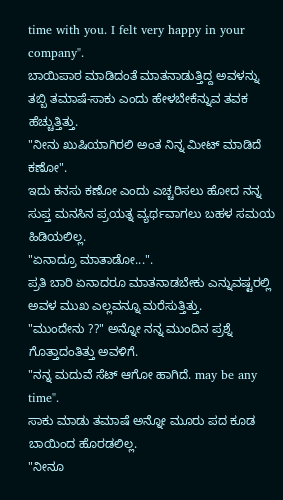time with you. I felt very happy in your company".
ಬಾಯಿಪಾಠ ಮಾಡಿದಂತೆ ಮಾತನಾಡುತ್ತಿದ್ದ ಅವಳನ್ನು ತಬ್ಬಿ ತಮಾಷೆ-ಸಾಕು ಎಂದು ಹೇಳಬೇಕೆನ್ನುವ ತವಕ ಹೆಚ್ಚುತ್ತಿತ್ತು.
"ನೀನು ಖುಷಿಯಾಗಿರಲಿ ಅಂತ ನಿನ್ನ ಮೀಟ್ ಮಾಡಿದೆ ಕಣೋ".
ಇದು ಕನಸು ಕಣೋ ಎಂದು ಎಚ್ಚರಿಸಲು ಹೋದ ನನ್ನ ಸುಪ್ತ ಮನಸಿನ ಪ್ರಯತ್ನ ವ್ಯರ್ಥವಾಗಲು ಬಹಳ ಸಮಯ ಹಿಡಿಯಲಿಲ್ಲ.
"ಏನಾದ್ರೂ ಮಾತಾಡೋ...".
ಪ್ರತಿ ಬಾರಿ ಏನಾದರೂ ಮಾತನಾಡಬೇಕು ಎನ್ನುವಷ್ಟರಲ್ಲಿ ಅವಳ ಮುಖ ಎಲ್ಲವನ್ನೂ ಮರೆಸುತ್ತಿತ್ತು.
"ಮುಂದೇನು ??" ಅನ್ನೋ ನನ್ನ ಮುಂದಿನ ಪ್ರಶ್ನೆ ಗೊತ್ತಾದಂತಿತ್ತು ಅವಳಿಗೆ.
"ನನ್ನ ಮದುವೆ ಸೆಟ್ ಆಗೋ ಹಾಗಿದೆ. may be any time".
ಸಾಕು ಮಾಡು ತಮಾಷೆ ಅನ್ನೋ ಮೂರು ಪದ ಕೂಡ ಬಾಯಿಂದ ಹೊರಡಲಿಲ್ಲ.
"ನೀನೂ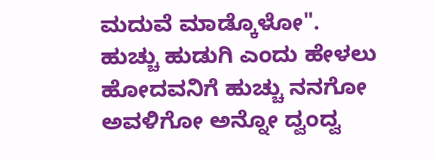ಮದುವೆ ಮಾಡ್ಕೊಳೋ".
ಹುಚ್ಚು ಹುಡುಗಿ ಎಂದು ಹೇಳಲು ಹೋದವನಿಗೆ ಹುಚ್ಚು ನನಗೋ ಅವಳಿಗೋ ಅನ್ನೋ ದ್ವಂದ್ವ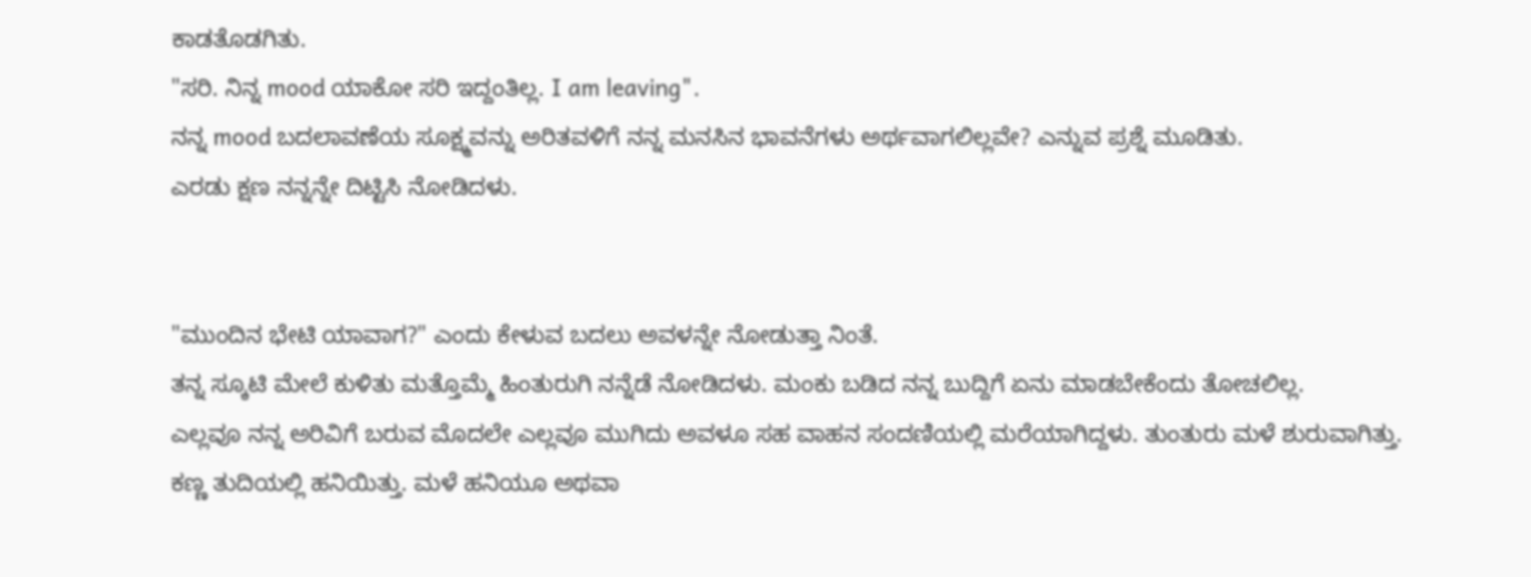ಕಾಡತೊಡಗಿತು.
"ಸರಿ. ನಿನ್ನ mood ಯಾಕೋ ಸರಿ ಇದ್ದಂತಿಲ್ಲ. I am leaving".
ನನ್ನ mood ಬದಲಾವಣೆಯ ಸೂಕ್ಷ್ಮವನ್ನು ಅರಿತವಳಿಗೆ ನನ್ನ ಮನಸಿನ ಭಾವನೆಗಳು ಅರ್ಥವಾಗಲಿಲ್ಲವೇ? ಎನ್ನುವ ಪ್ರಶ್ನೆ ಮೂಡಿತು.
ಎರಡು ಕ್ಷಣ ನನ್ನನ್ನೇ ದಿಟ್ಟಿಸಿ ನೋಡಿದಳು.


"ಮುಂದಿನ ಭೇಟಿ ಯಾವಾಗ?" ಎಂದು ಕೇಳುವ ಬದಲು ಅವಳನ್ನೇ ನೋಡುತ್ತಾ ನಿಂತೆ.
ತನ್ನ ಸ್ಕೂಟಿ ಮೇಲೆ ಕುಳಿತು ಮತ್ತೊಮ್ಮೆ ಹಿಂತುರುಗಿ ನನ್ನೆಡೆ ನೋಡಿದಳು. ಮಂಕು ಬಡಿದ ನನ್ನ ಬುದ್ದಿಗೆ ಏನು ಮಾಡಬೇಕೆಂದು ತೋಚಲಿಲ್ಲ.
ಎಲ್ಲವೂ ನನ್ನ ಅರಿವಿಗೆ ಬರುವ ಮೊದಲೇ ಎಲ್ಲವೂ ಮುಗಿದು ಅವಳೂ ಸಹ ವಾಹನ ಸಂದಣಿಯಲ್ಲಿ ಮರೆಯಾಗಿದ್ದಳು. ತುಂತುರು ಮಳೆ ಶುರುವಾಗಿತ್ತು.
ಕಣ್ಣ ತುದಿಯಲ್ಲಿ ಹನಿಯಿತ್ತು. ಮಳೆ ಹನಿಯೂ ಅಥವಾ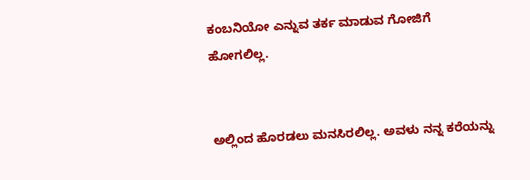ಕಂಬನಿಯೋ ಎನ್ನುವ ತರ್ಕ ಮಾಡುವ ಗೋಜಿಗೆ ಹೋಗಲಿಲ್ಲ.


ಅಲ್ಲಿಂದ ಹೊರಡಲು ಮನಸಿರಲಿಲ್ಲ. ಅವಳು ನನ್ನ ಕರೆಯನ್ನು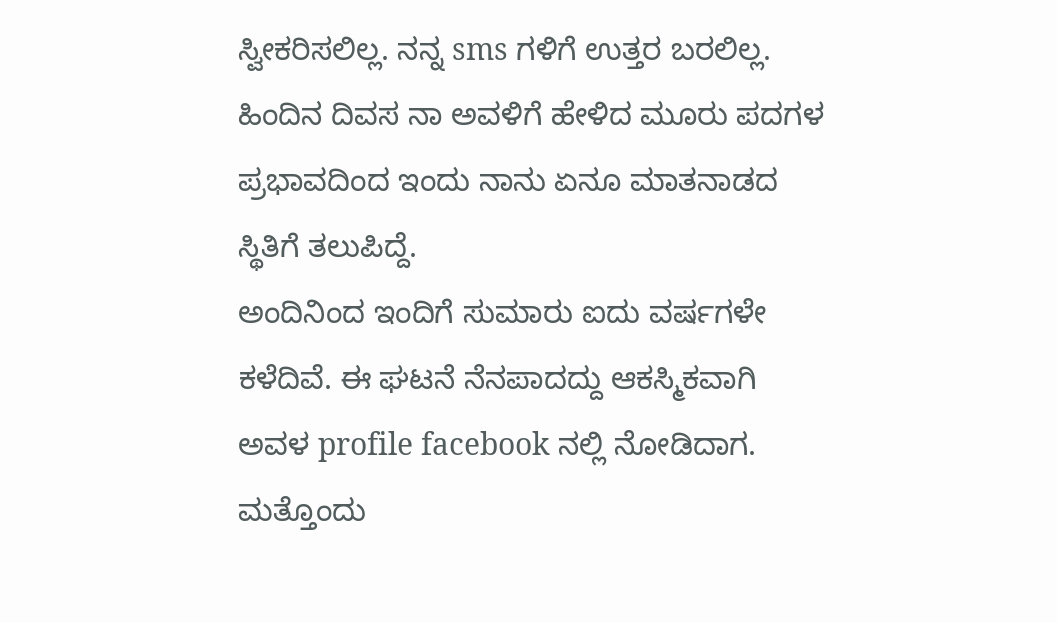ಸ್ವೀಕರಿಸಲಿಲ್ಲ. ನನ್ನ sms ಗಳಿಗೆ ಉತ್ತರ ಬರಲಿಲ್ಲ.
ಹಿಂದಿನ ದಿವಸ ನಾ ಅವಳಿಗೆ ಹೇಳಿದ ಮೂರು ಪದಗಳ ಪ್ರಭಾವದಿಂದ ಇಂದು ನಾನು ಏನೂ ಮಾತನಾಡದ ಸ್ಥಿತಿಗೆ ತಲುಪಿದ್ದೆ.
ಅಂದಿನಿಂದ ಇಂದಿಗೆ ಸುಮಾರು ಐದು ವರ್ಷಗಳೇ ಕಳೆದಿವೆ. ಈ ಘಟನೆ ನೆನಪಾದದ್ದು ಆಕಸ್ಮಿಕವಾಗಿ ಅವಳ profile facebook ನಲ್ಲಿ ನೋಡಿದಾಗ. ಮತ್ತೊಂದು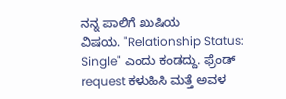ನನ್ನ ಪಾಲಿಗೆ ಖುಷಿಯ
ವಿಷಯ. "Relationship Status: Single" ಎಂದು ಕಂಡದ್ದು. ಫ್ರೆಂಡ್ request ಕಳುಹಿಸಿ ಮತ್ತೆ ಅವಳ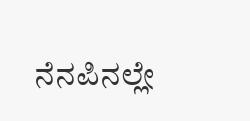ನೆನಪಿನಲ್ಲೇ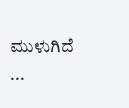ಮುಳುಗಿದೆ ...